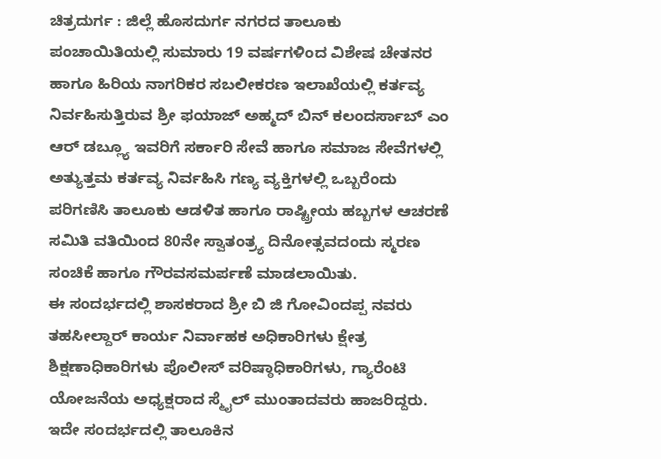ಚಿತ್ರದುರ್ಗ : ಜಿಲ್ಲೆ ಹೊಸದುರ್ಗ ನಗರದ ತಾಲೂಕು ಪಂಚಾಯಿತಿಯಲ್ಲಿ ಸುಮಾರು 19 ವರ್ಷಗಳಿಂದ ವಿಶೇಷ ಚೇತನರ ಹಾಗೂ ಹಿರಿಯ ನಾಗರಿಕರ ಸಬಲೀಕರಣ ಇಲಾಖೆಯಲ್ಲಿ ಕರ್ತವ್ಯ ನಿರ್ವಹಿಸುತ್ತಿರುವ ಶ್ರೀ ಫಯಾಜ್ ಅಹ್ಮದ್ ಬಿನ್ ಕಲಂದರ್ಸಾಬ್ ಎಂ ಆರ್ ಡಬ್ಲ್ಯೂ ಇವರಿಗೆ ಸರ್ಕಾರಿ ಸೇವೆ ಹಾಗೂ ಸಮಾಜ ಸೇವೆಗಳಲ್ಲಿ ಅತ್ಯುತ್ತಮ ಕರ್ತವ್ಯ ನಿರ್ವಹಿಸಿ ಗಣ್ಯ ವ್ಯಕ್ತಿಗಳಲ್ಲಿ ಒಬ್ಬರೆಂದು ಪರಿಗಣಿಸಿ ತಾಲೂಕು ಆಡಳಿತ ಹಾಗೂ ರಾಷ್ಟ್ರೀಯ ಹಬ್ಬಗಳ ಆಚರಣೆ ಸಮಿತಿ ವತಿಯಿಂದ 80ನೇ ಸ್ವಾತಂತ್ರ್ಯ ದಿನೋತ್ಸವದಂದು ಸ್ಮರಣ ಸಂಚಿಕೆ ಹಾಗೂ ಗೌರವಸಮರ್ಪಣೆ ಮಾಡಲಾಯಿತು.
ಈ ಸಂದರ್ಭದಲ್ಲಿ ಶಾಸಕರಾದ ಶ್ರೀ ಬಿ ಜಿ ಗೋವಿಂದಪ್ಪ ನವರು ತಹಸೀಲ್ದಾರ್ ಕಾರ್ಯ ನಿರ್ವಾಹಕ ಅಧಿಕಾರಿಗಳು ಕ್ಷೇತ್ರ ಶಿಕ್ಷಣಾಧಿಕಾರಿಗಳು ಪೊಲೀಸ್ ವರಿಷ್ಠಾಧಿಕಾರಿಗಳು, ಗ್ಯಾರೆಂಟಿ ಯೋಜನೆಯ ಅಧ್ಯಕ್ಷರಾದ ಸ್ಮೈಲ್ ಮುಂತಾದವರು ಹಾಜರಿದ್ದರು.
ಇದೇ ಸಂದರ್ಭದಲ್ಲಿ ತಾಲೂಕಿನ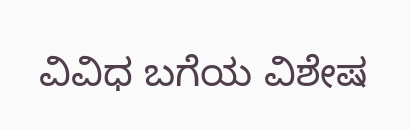ವಿವಿಧ ಬಗೆಯ ವಿಶೇಷ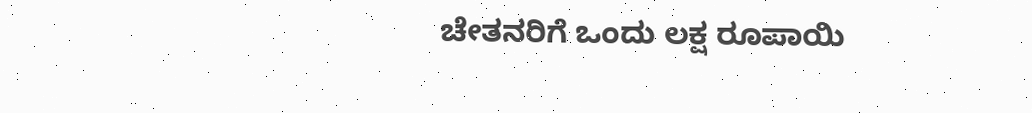ಚೇತನರಿಗೆ ಒಂದು ಲಕ್ಷ ರೂಪಾಯಿ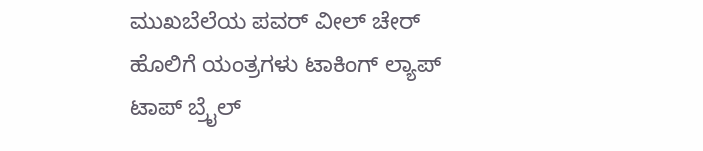ಮುಖಬೆಲೆಯ ಪವರ್ ವೀಲ್ ಚೇರ್ ಹೊಲಿಗೆ ಯಂತ್ರಗಳು ಟಾಕಿಂಗ್ ಲ್ಯಾಪ್ ಟಾಪ್ ಬ್ರೈಲ್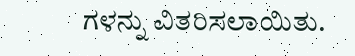ಗಳನ್ನು ವಿತರಿಸಲಾಯಿತು.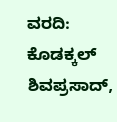ವರದಿ: ಕೊಡಕ್ಕಲ್ ಶಿವಪ್ರಸಾದ್,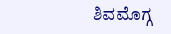ಶಿವಮೊಗ್ಗ